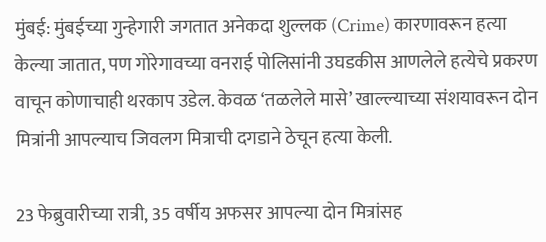मुंबई: मुंबईच्या गुन्हेगारी जगतात अनेकदा शुल्लक (Crime) कारणावरून हत्या केल्या जातात, पण गोरेगावच्या वनराई पोलिसांनी उघडकीस आणलेले हत्येचे प्रकरण वाचून कोणाचाही थरकाप उडेल. केवळ ‘तळलेले मासे’ खाल्ल्याच्या संशयावरून दोन मित्रांनी आपल्याच जिवलग मित्राची दगडाने ठेचून हत्या केली.

23 फेब्रुवारीच्या रात्री, 35 वर्षीय अफसर आपल्या दोन मित्रांसह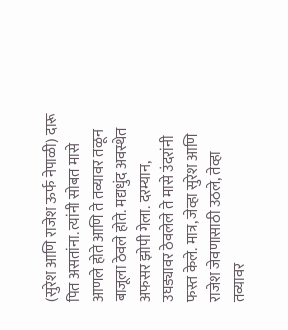(सुरेश आणि राजेश ऊर्फ नेपाळी) दारू पित असतांना. त्यांनी सोबत मासे आणले होते आणि ते तव्यावर तळून बाजूला ठेवले होते. मद्यधुंद अवस्थेत अफसर झोपी गेला. दरम्यान, उघड्यावर ठेवलेले ते मासे उंदरांनी फस्त केले. मात्र, जेव्हा सुरेश आणि राजेश जेवणासाठी उठले, तेव्हा तव्यावर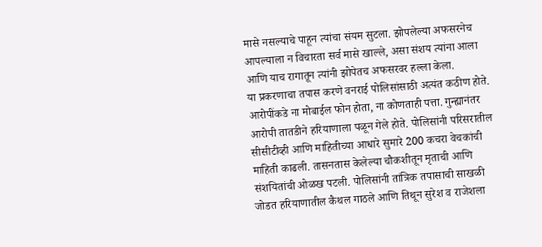मासे नसल्याचे पाहून त्यांचा संयम सुटला. झोपलेल्या अफसरनेच आपल्याला न विचारता सर्व मासे खाल्ले, असा संशय त्यांना आला आणि याच रागातून त्यांनी झोपेतच अफसरवर हल्ला केला.
या प्रकरणाचा तपास करणे वनराई पोलिसांसाठी अत्यंत कठीण होते. आरोपींकडे ना मोबाईल फोन होता, ना कोणताही पत्ता. गुन्ह्यानंतर आरोपी तातडीने हरियाणाला पळून गेले होते. पोलिसांनी परिसरातील सीसीटीव्ही आणि माहितीच्या आधारे सुमारे 200 कचरा वेचकांची माहिती काढली. तासनतास केलेल्या चौकशीतून मृताची आणि संशयितांची ओळख पटली. पोलिसांनी तांत्रिक तपासाची साखळी जोडत हरियाणातील कैथल गाठले आणि तिथून सुरेश व राजेशला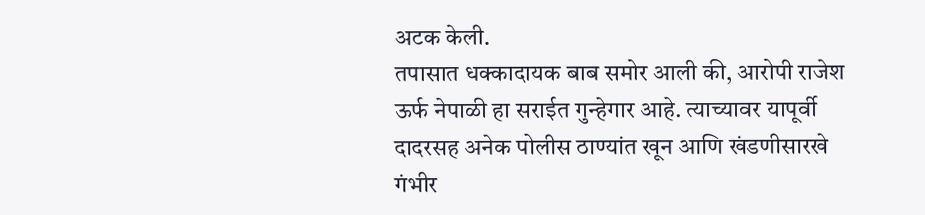अटक केली.
तपासात धक्कादायक बाब समोर आली की, आरोपी राजेश ऊर्फ नेपाळी हा सराईत गुन्हेगार आहे. त्याच्यावर यापूर्वी दादरसह अनेक पोलीस ठाण्यांत खून आणि खंडणीसारखे गंभीर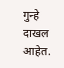गुन्हे दाखल आहेत.